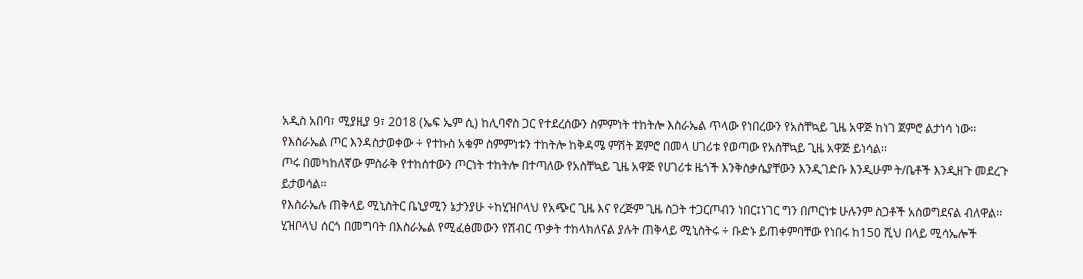አዲስ አበባ፣ ሚያዚያ 9፣ 2018 (ኤፍ ኤም ሲ) ከሊባኖስ ጋር የተደረሰውን ስምምነት ተከትሎ እስራኤል ጥላው የነበረውን የአስቸኳይ ጊዜ አዋጅ ከነገ ጀምሮ ልታነሳ ነው፡፡
የእስራኤል ጦር እንዳስታወቀው ÷ የተኩስ አቁም ስምምነቱን ተከትሎ ከቅዳሜ ምሽት ጀምሮ በመላ ሀገሪቱ የወጣው የአስቸኳይ ጊዜ አዋጅ ይነሳል፡፡
ጦሩ በመካከለኛው ምስራቅ የተከሰተውን ጦርነት ተከትሎ በተጣለው የአስቸኳይ ጊዜ አዋጅ የሀገሪቱ ዜጎች እንቅስቃሴያቸውን እንዲገድቡ እንዲሁም ት/ቤቶች እንዲዘጉ መደረጉ ይታወሳል፡፡
የእስራኤሉ ጠቅላይ ሚኒስትር ቤኒያሚን ኔታንያሁ ÷ከሂዝቦላህ የአጭር ጊዜ እና የረጅም ጊዜ ስጋት ተጋርጦብን ነበር፤ነገር ግን በጦርነቱ ሁሉንም ስጋቶች አስወግደናል ብለዋል፡፡
ሂዝቦላህ ሰርጎ በመግባት በእስራኤል የሚፈፅመውን የሽብር ጥቃት ተከላክለናል ያሉት ጠቅላይ ሚኒስትሩ ÷ ቡድኑ ይጠቀምባቸው የነበሩ ከ150 ሺህ በላይ ሚሳኤሎች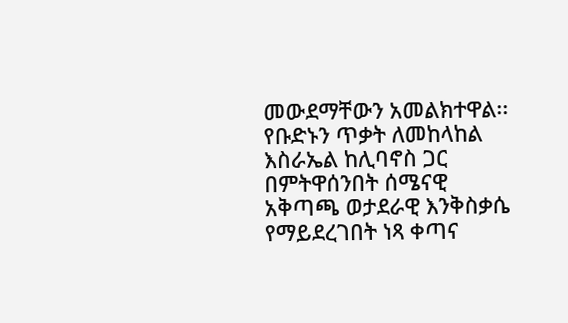መውደማቸውን አመልክተዋል፡፡
የቡድኑን ጥቃት ለመከላከል እስራኤል ከሊባኖስ ጋር በምትዋሰንበት ሰሜናዊ አቅጣጫ ወታደራዊ እንቅስቃሴ የማይደረገበት ነጻ ቀጣና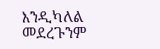እንዲካለል መደረጉንም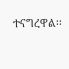ተናግረዋል፡፡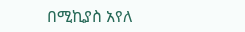በሚኪያስ አየለ